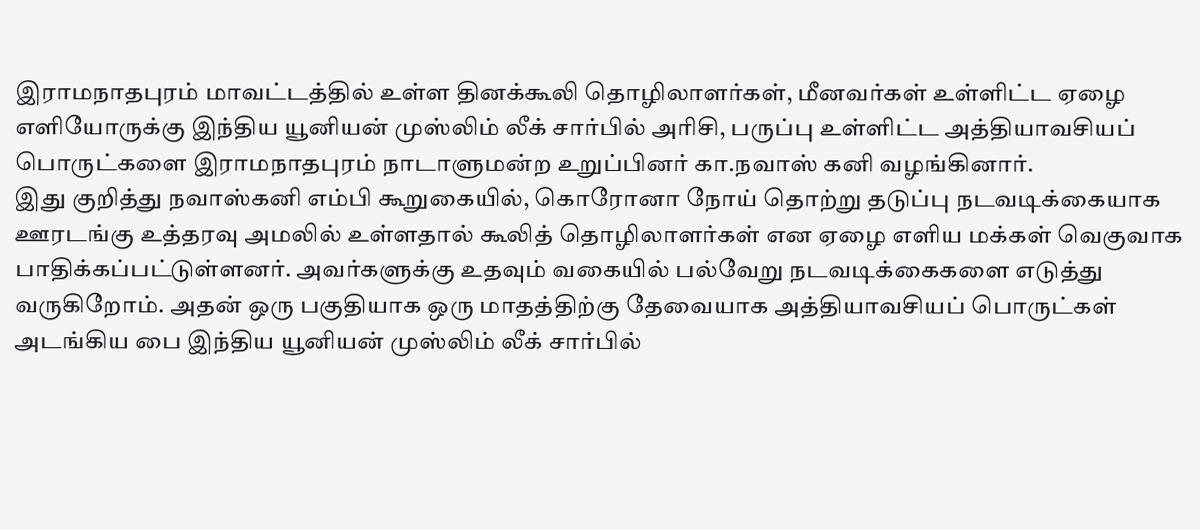இராமநாதபுரம் மாவட்டத்தில் உள்ள தினக்கூலி தொழிலாளர்கள், மீனவர்கள் உள்ளிட்ட ஏழை எளியோருக்கு இந்திய யூனியன் முஸ்லிம் லீக் சார்பில் அரிசி, பருப்பு உள்ளிட்ட அத்தியாவசியப் பொருட்களை இராமநாதபுரம் நாடாளுமன்ற உறுப்பினர் கா.நவாஸ் கனி வழங்கினார்.
இது குறித்து நவாஸ்கனி எம்பி கூறுகையில், கொரோனா நோய் தொற்று தடுப்பு நடவடிக்கையாக ஊரடங்கு உத்தரவு அமலில் உள்ளதால் கூலித் தொழிலாளர்கள் என ஏழை எளிய மக்கள் வெகுவாக பாதிக்கப்பட்டுள்ளனர். அவர்களுக்கு உதவும் வகையில் பல்வேறு நடவடிக்கைகளை எடுத்து வருகிறோம். அதன் ஒரு பகுதியாக ஒரு மாதத்திற்கு தேவையாக அத்தியாவசியப் பொருட்கள் அடங்கிய பை இந்திய யூனியன் முஸ்லிம் லீக் சார்பில்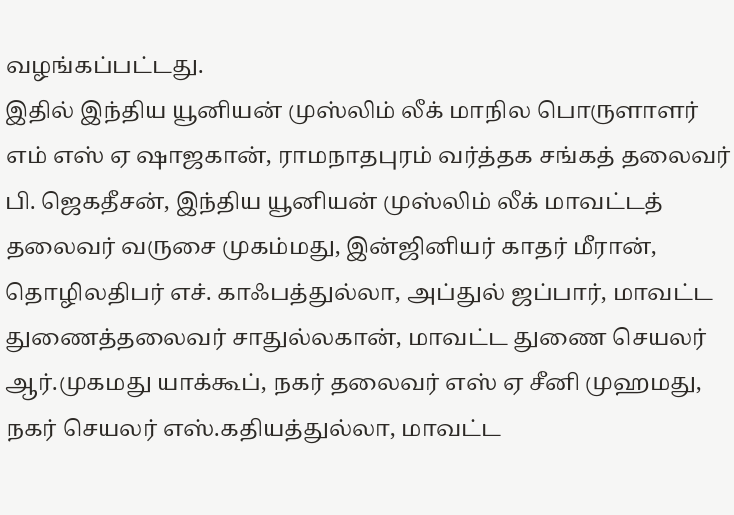வழங்கப்பட்டது.
இதில் இந்திய யூனியன் முஸ்லிம் லீக் மாநில பொருளாளர் எம் எஸ் ஏ ஷாஜகான், ராமநாதபுரம் வர்த்தக சங்கத் தலைவர் பி. ஜெகதீசன், இந்திய யூனியன் முஸ்லிம் லீக் மாவட்டத் தலைவர் வருசை முகம்மது, இன்ஜினியர் காதர் மீரான், தொழிலதிபர் எச். காஃபத்துல்லா, அப்துல் ஜப்பார், மாவட்ட துணைத்தலைவர் சாதுல்லகான், மாவட்ட துணை செயலர் ஆர்.முகமது யாக்கூப், நகர் தலைவர் எஸ் ஏ சீனி முஹமது, நகர் செயலர் எஸ்.கதியத்துல்லா, மாவட்ட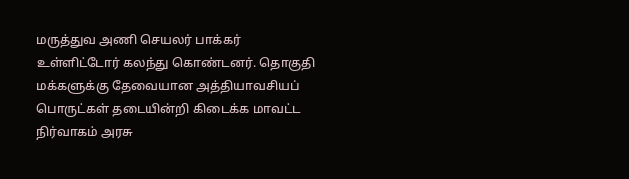மருத்துவ அணி செயலர் பாக்கர் உள்ளிட்டோர் கலந்து கொண்டனர். தொகுதி மக்களுக்கு தேவையான அத்தியாவசியப் பொருட்கள் தடையின்றி கிடைக்க மாவட்ட நிர்வாகம் அரசு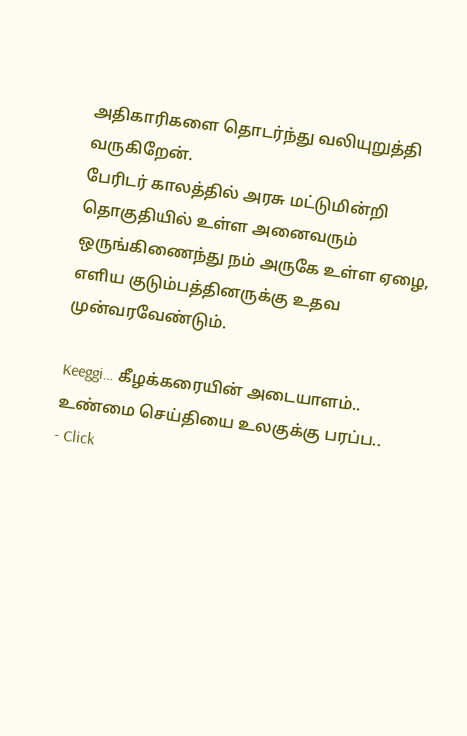அதிகாரிகளை தொடர்ந்து வலியுறுத்தி வருகிறேன்.
பேரிடர் காலத்தில் அரசு மட்டுமின்றி தொகுதியில் உள்ள அனைவரும் ஒருங்கிணைந்து நம் அருகே உள்ள ஏழை, எளிய குடும்பத்தினருக்கு உதவ முன்வரவேண்டும்.

Keeggi… கீழக்கரையின் அடையாளம்..
உண்மை செய்தியை உலகுக்கு பரப்ப..
- Click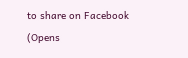to share on Facebook (Opens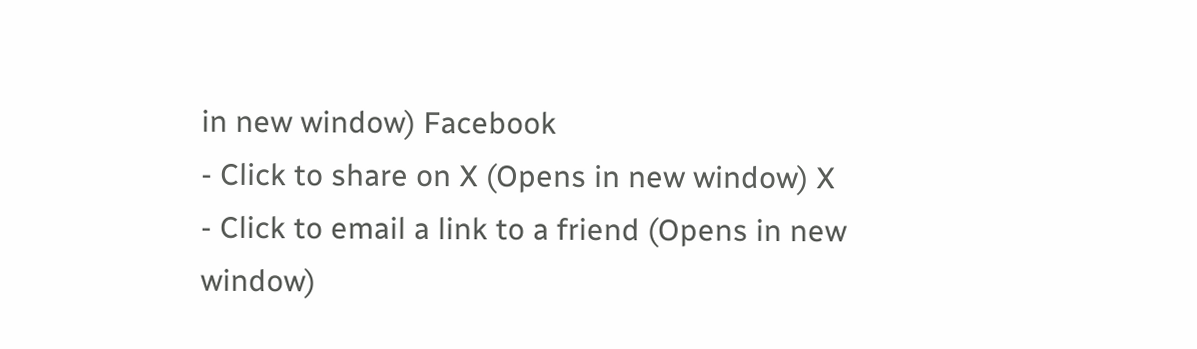in new window) Facebook
- Click to share on X (Opens in new window) X
- Click to email a link to a friend (Opens in new window)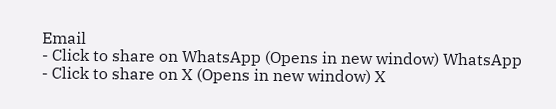Email
- Click to share on WhatsApp (Opens in new window) WhatsApp
- Click to share on X (Opens in new window) X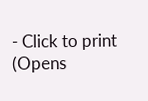- Click to print (Opens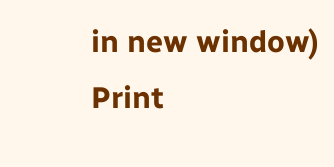in new window) Print